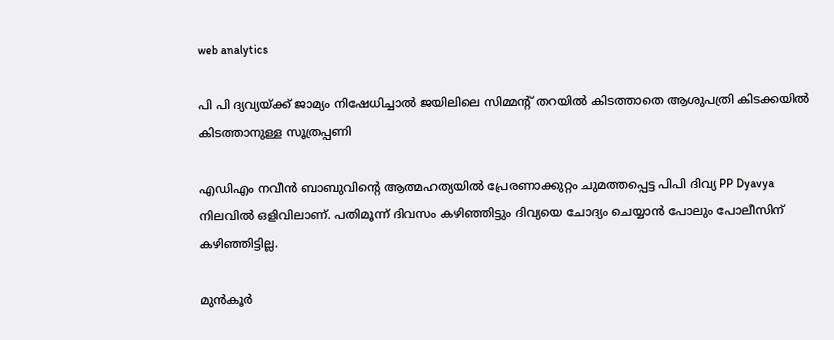web analytics

പി പി ദ്യവ്യയ്ക്ക് ജാമ്യം നിഷേധിച്ചാൽ ജയിലിലെ സിമ്മന്റ് തറയില്‍ കിടത്താതെ ആശുപത്രി കിടക്കയിൽ കിടത്താനുള്ള സൂത്രപ്പണി

എഡിഎം നവീന്‍ ബാബുവിന്റെ ആത്മഹത്യയില്‍ പ്രേരണാക്കുറ്റം ചുമത്തപ്പെട്ട പിപി ദിവ്യ PP Dyavya നിലവില്‍ ഒളിവിലാണ്. പതിമൂന്ന് ദിവസം കഴിഞ്ഞിട്ടും ദിവ്യയെ ചോദ്യം ചെയ്യാന്‍ പോലും പോലീസിന് കഴിഞ്ഞിട്ടില്ല.

മുന്‍കൂര്‍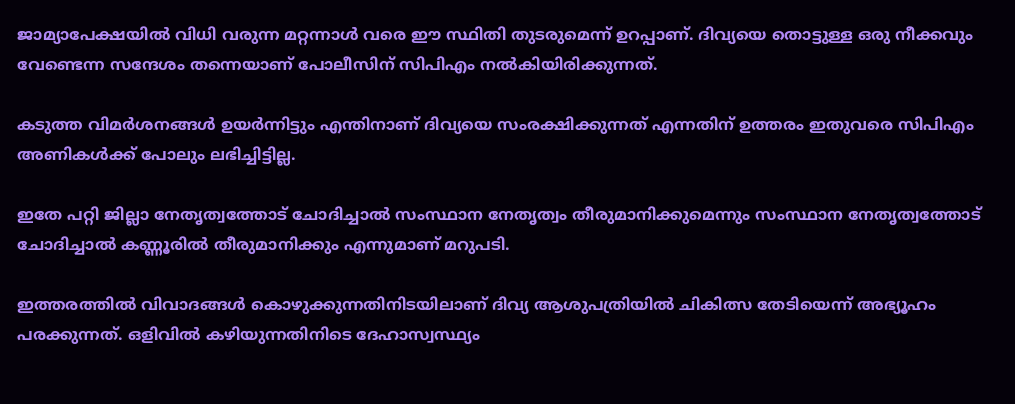ജാമ്യാപേക്ഷയില്‍ വിധി വരുന്ന മറ്റന്നാൾ വരെ ഈ സ്ഥിതി തുടരുമെന്ന് ഉറപ്പാണ്. ദിവ്യയെ തൊട്ടുള്ള ഒരു നീക്കവും വേണ്ടെന്ന സന്ദേശം തന്നെയാണ് പോലീസിന് സിപിഎം നല്‍കിയിരിക്കുന്നത്.

കടുത്ത വിമര്‍ശനങ്ങൾ ഉയര്‍ന്നിട്ടും എന്തിനാണ് ദിവ്യയെ സംരക്ഷിക്കുന്നത് എന്നതിന് ഉത്തരം ഇതുവരെ സിപിഎം അണികള്‍ക്ക് പോലും ലഭിച്ചിട്ടില്ല.

ഇതേ പറ്റി ജില്ലാ നേതൃത്വത്തോട് ചോദിച്ചാല്‍ സംസ്ഥാന നേതൃത്വം തീരുമാനിക്കുമെന്നും സംസ്ഥാന നേതൃത്വത്തോട് ചോദിച്ചാല്‍ കണ്ണൂരില്‍ തീരുമാനിക്കും എന്നുമാണ് മറുപടി.

ഇത്തരത്തില്‍ വിവാദങ്ങള്‍ കൊഴുക്കുന്നതിനിടയിലാണ് ദിവ്യ ആശുപത്രിയില്‍ ചികിത്സ തേടിയെന്ന് അഭ്യൂഹം പരക്കുന്നത്. ഒളിവില്‍ കഴിയുന്നതിനിടെ ദേഹാസ്വസ്ഥ്യം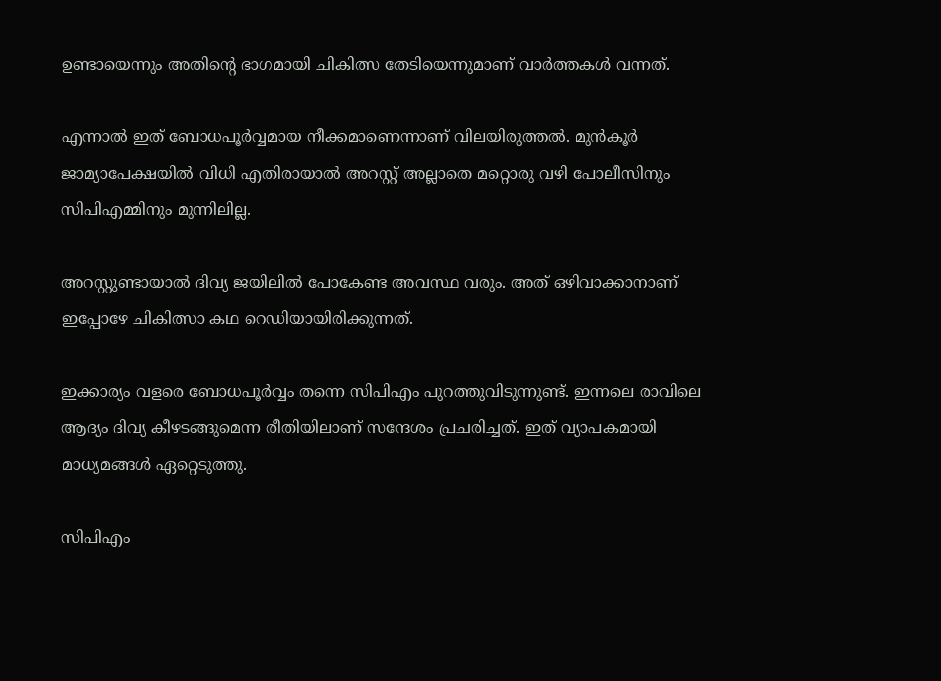ഉണ്ടായെന്നും അതിന്റെ ഭാഗമായി ചികിത്സ തേടിയെന്നുമാണ് വാര്‍ത്തകള്‍ വന്നത്.

എന്നാല്‍ ഇത് ബോധപൂര്‍വ്വമായ നീക്കമാണെന്നാണ് വിലയിരുത്തൽ. മുന്‍കൂര്‍ ജാമ്യാപേക്ഷയില്‍ വിധി എതിരായാല്‍ അറസ്റ്റ് അല്ലാതെ മറ്റൊരു വഴി പോലീസിനും സിപിഎമ്മിനും മുന്നിലില്ല.

അറസ്റ്റുണ്ടായാല്‍ ദിവ്യ ജയിലില്‍ പോകേണ്ട അവസ്ഥ വരും. അത് ഒഴിവാക്കാനാണ് ഇപ്പോഴേ ചികിത്സാ കഥ റെഡിയായിരിക്കുന്നത്.

ഇക്കാര്യം വളരെ ബോധപൂര്‍വ്വം തന്നെ സിപിഎം പുറത്തുവിടുന്നുണ്ട്. ഇന്നലെ രാവിലെ ആദ്യം ദിവ്യ കീഴടങ്ങുമെന്ന രീതിയിലാണ് സന്ദേശം പ്രചരിച്ചത്. ഇത് വ്യാപകമായി മാധ്യമങ്ങൾ ഏറ്റെടുത്തു.

സിപിഎം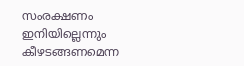സംരക്ഷണം ഇനിയില്ലെന്നും കീഴടങ്ങണമെന്ന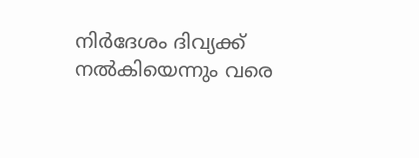നിര്‍ദേശം ദിവ്യക്ക് നല്‍കിയെന്നും വരെ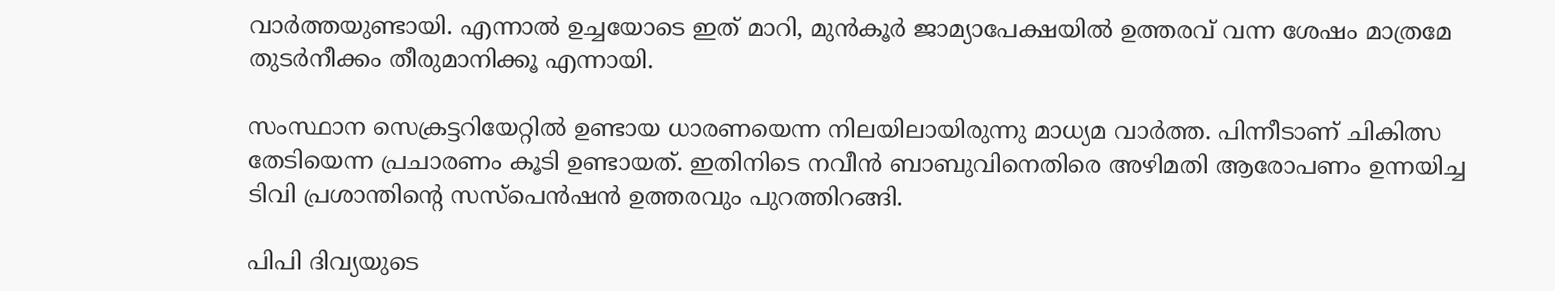വാര്‍ത്തയുണ്ടായി. എന്നാല്‍ ഉച്ചയോടെ ഇത് മാറി, മുൻകൂർ ജാമ്യാപേക്ഷയിൽ ഉത്തരവ് വന്ന ശേഷം മാത്രമേ തുടർനീക്കം തീരുമാനിക്കൂ എന്നായി.

സംസ്ഥാന സെക്രട്ടറിയേറ്റിൽ ഉണ്ടായ ധാരണയെന്ന നിലയിലായിരുന്നു മാധ്യമ വാർത്ത. പിന്നീടാണ് ചികിത്സ തേടിയെന്ന പ്രചാരണം കൂടി ഉണ്ടായത്. ഇതിനിടെ നവീന്‍ ബാബുവിനെതിരെ അഴിമതി ആരോപണം ഉന്നയിച്ച ടിവി പ്രശാന്തിന്റെ സസ്‌പെന്‍ഷന്‍ ഉത്തരവും പുറത്തിറങ്ങി.

പിപി ദിവ്യയുടെ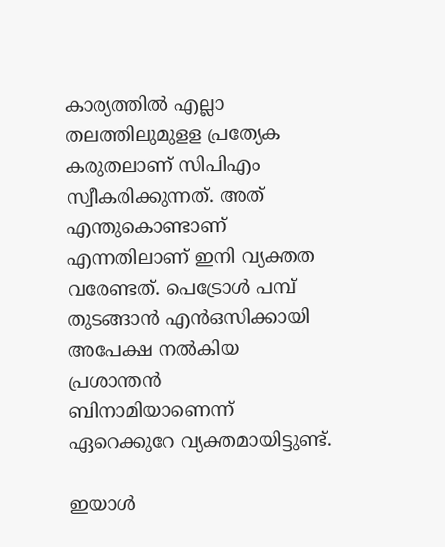കാര്യത്തില്‍ എല്ലാ തലത്തിലുമുളള പ്രത്യേക കരുതലാണ് സിപിഎം സ്വീകരിക്കുന്നത്. അത് എന്തുകൊണ്ടാണ് എന്നതിലാണ് ഇനി വ്യക്തത വരേണ്ടത്. പെട്രോള്‍ പമ്പ് തുടങ്ങാന്‍ എന്‍ഒസിക്കായി അപേക്ഷ നല്‍കിയ പ്രശാന്തന്‍ ബിനാമിയാണെന്ന് ഏറെക്കുറേ വ്യക്തമായിട്ടുണ്ട്.

ഇയാൾ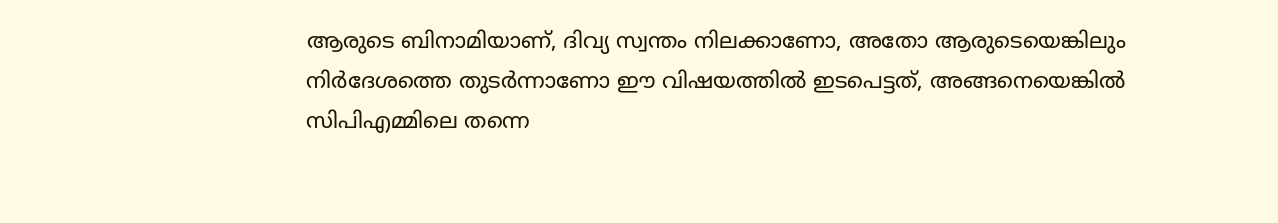ആരുടെ ബിനാമിയാണ്, ദിവ്യ സ്വന്തം നിലക്കാണോ, അതോ ആരുടെയെങ്കിലും നിര്‍ദേശത്തെ തുടര്‍ന്നാണോ ഈ വിഷയത്തില്‍ ഇടപെട്ടത്, അങ്ങനെയെങ്കില്‍ സിപിഎമ്മിലെ തന്നെ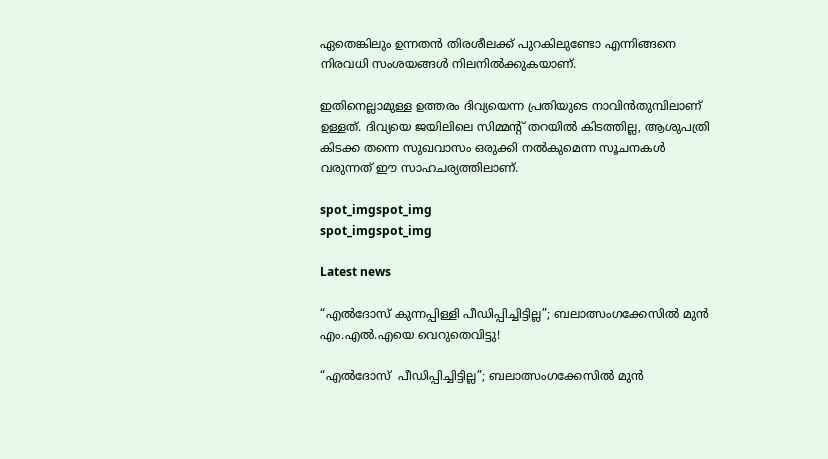ഏതെങ്കിലും ഉന്നതന്‍ തിരശീലക്ക് പുറകിലുണ്ടോ എന്നിങ്ങനെ നിരവധി സംശയങ്ങള്‍ നിലനില്‍ക്കുകയാണ്.

ഇതിനെല്ലാമുള്ള ഉത്തരം ദിവ്യയെന്ന പ്രതിയുടെ നാവിൻതുമ്പിലാണ് ഉള്ളത്. ദിവ്യയെ ജയിലിലെ സിമ്മന്റ് തറയില്‍ കിടത്തില്ല, ആശുപത്രി കിടക്ക തന്നെ സുഖവാസം ഒരുക്കി നൽകുമെന്ന സൂചനകൾ വരുന്നത് ഈ സാഹചര്യത്തിലാണ്.

spot_imgspot_img
spot_imgspot_img

Latest news

“എൽദോസ് കുന്നപ്പിള്ളി പീഡിപ്പിച്ചിട്ടില്ല”; ബലാത്സംഗക്കേസിൽ മുൻ എം.എൽ.എയെ വെറുതെവിട്ടു!

“എൽദോസ്  പീഡിപ്പിച്ചിട്ടില്ല”; ബലാത്സംഗക്കേസിൽ മുൻ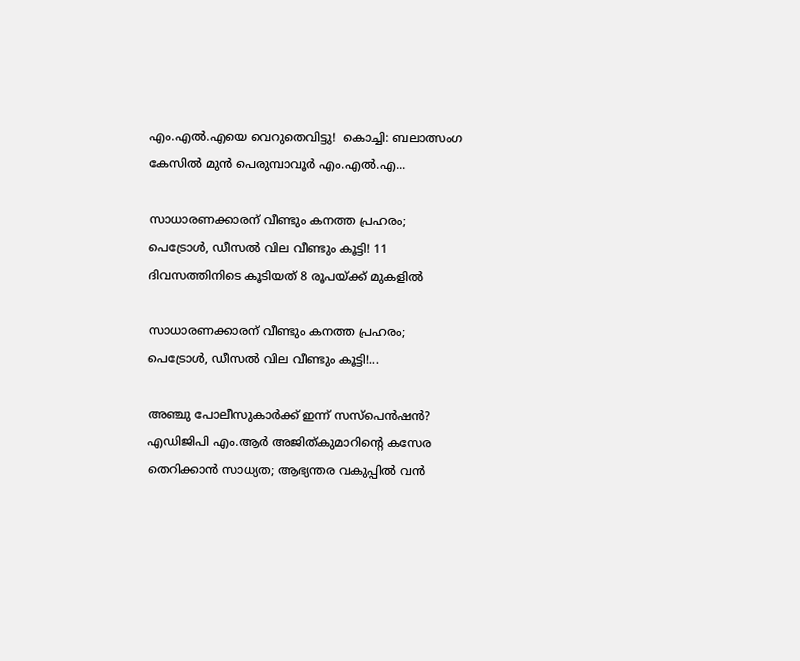എം.എൽ.എയെ വെറുതെവിട്ടു!  കൊച്ചി: ബലാത്സംഗ കേസിൽ മുൻ പെരുമ്പാവൂർ എം.എൽ.എ...

സാധാരണക്കാരന് വീണ്ടും കനത്ത പ്രഹരം; പെട്രോൾ, ഡീസൽ വില വീണ്ടും കൂട്ടി! 11 ദിവസത്തിനിടെ കൂടിയത് 8 രൂപയ്ക്ക് മുകളിൽ

സാധാരണക്കാരന് വീണ്ടും കനത്ത പ്രഹരം; പെട്രോൾ, ഡീസൽ വില വീണ്ടും കൂട്ടി!...

അഞ്ചു പോലീസുകാർക്ക് ഇന്ന് സസ്‌പെൻഷൻ? എഡിജിപി എം.ആർ അജിത്കുമാറിൻ്റെ കസേര തെറിക്കാൻ സാധ്യത; ആഭ്യന്തര വകുപ്പിൽ വൻ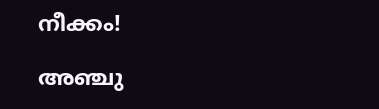നീക്കം!

അഞ്ചു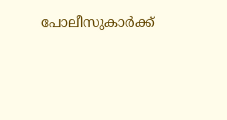പോലീസുകാർക്ക്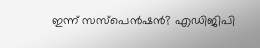ഇന്ന് സസ്‌പെൻഷൻ? എഡിജിപി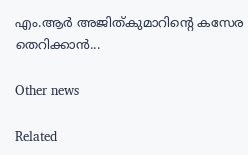എം.ആർ അജിത്കുമാറിൻ്റെ കസേര തെറിക്കാൻ...

Other news

Related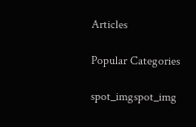Articles

Popular Categories

spot_imgspot_img